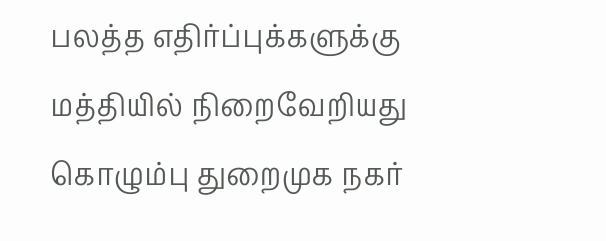பலத்த எதிர்ப்புக்களுக்கு மத்தியில் நிறைவேறியது கொழும்பு துறைமுக நகர்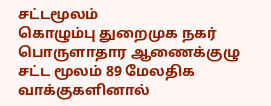சட்டமூலம்
கொழும்பு துறைமுக நகர் பொருளாதார ஆணைக்குழு சட்ட மூலம் 89 மேலதிக வாக்குகளினால்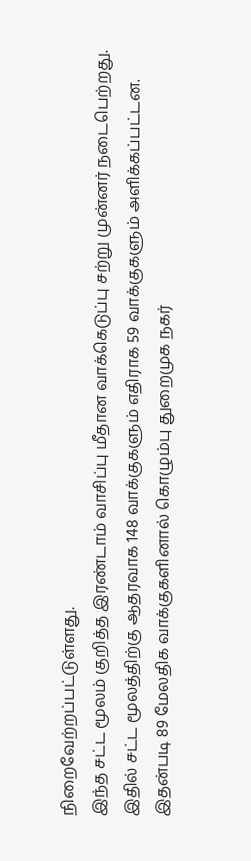நிறைவேற்றப்பட்டுள்ளது.
இந்த சட்ட மூலம் குறித்த இரண்டாம் வாசிப்பு மீதான வாக்கெடுப்பு சற்று முன்னர் நடைபெற்றது.
இதில் சட்ட மூலத்திற்கு ஆதரவாக 148 வாக்குகளும் எதிராக 59 வாக்குகளும் அளிக்கப்பட்டன.
இதன்படி 89 மேலதிக வாக்குகளினால் கொழும்பு துறைமுக நகர்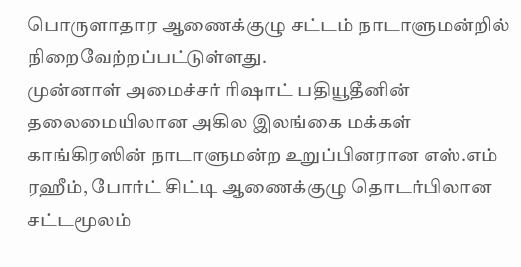பொருளாதார ஆணைக்குழு சட்டம் நாடாளுமன்றில் நிறைவேற்றப்பட்டுள்ளது.
முன்னாள் அமைச்சர் ரிஷாட் பதியூதீனின் தலைமையிலான அகில இலங்கை மக்கள் காங்கிரஸின் நாடாளுமன்ற உறுப்பினரான எஸ்.எம் ரஹீம், போர்ட் சிட்டி ஆணைக்குழு தொடர்பிலான சட்டமூலம்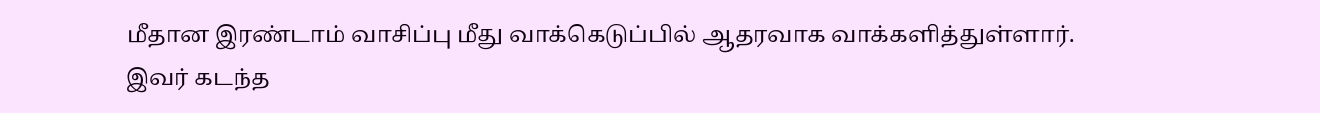மீதான இரண்டாம் வாசிப்பு மீது வாக்கெடுப்பில் ஆதரவாக வாக்களித்துள்ளார்.
இவர் கடந்த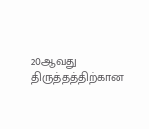20ஆவது திருத்தத்திற்கான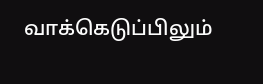வாக்கெடுப்பிலும்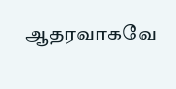ஆதரவாகவே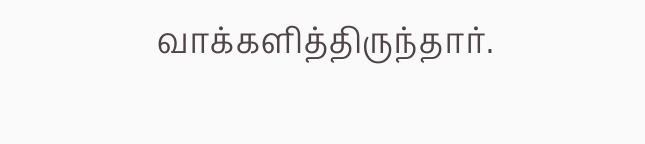வாக்களித்திருந்தார்.